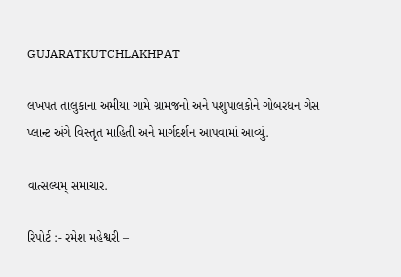GUJARATKUTCHLAKHPAT

લખપત તાલુકાના અમીયા ગામે ગ્રામજનો અને પશુપાલકોને ગોબરધન ગેસ પ્લાન્ટ અંગે વિસ્તૃત માહિતી અને માર્ગદર્શન આપવામાં આવ્યું.

વાત્સલ્યમ્ સમાચાર.

રિપોર્ટ :- રમેશ મહેશ્વરી –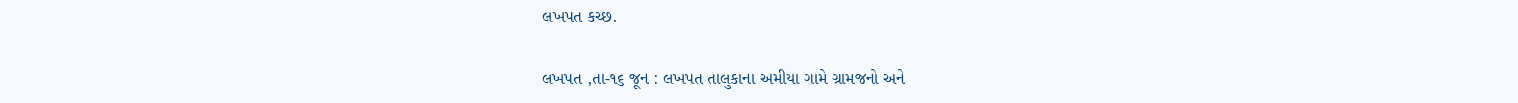લખપત કચ્છ.

લખપત ,તા-૧૬ જૂન : લખપત તાલુકાના અમીયા ગામે ગ્રામજનો અને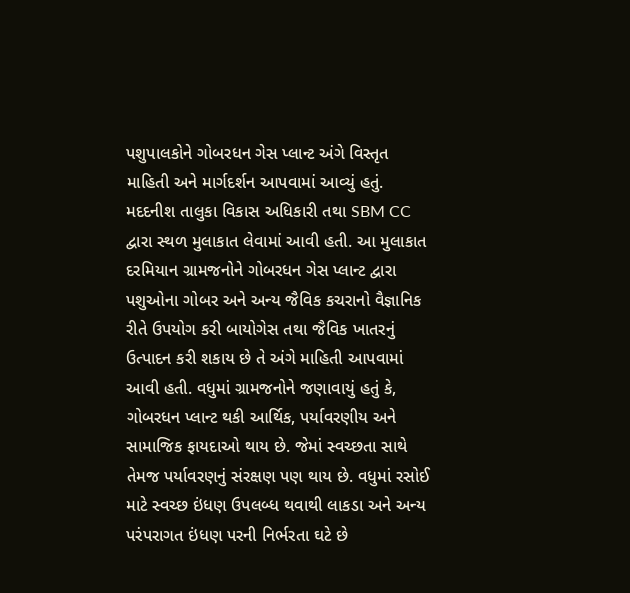પશુપાલકોને ગોબરધન ગેસ પ્લાન્ટ અંગે વિસ્તૃત માહિતી અને માર્ગદર્શન આપવામાં આવ્યું હતું. મદદનીશ તાલુકા વિકાસ અધિકારી તથા SBM CC દ્વારા સ્થળ મુલાકાત લેવામાં આવી હતી. આ મુલાકાત દરમિયાન ગ્રામજનોને ગોબરધન ગેસ પ્લાન્ટ દ્વારા પશુઓના ગોબર અને અન્ય જૈવિક કચરાનો વૈજ્ઞાનિક રીતે ઉપયોગ કરી બાયોગેસ તથા જૈવિક ખાતરનું ઉત્પાદન કરી શકાય છે તે અંગે માહિતી આપવામાં આવી હતી. વધુમાં ગ્રામજનોને જણાવાયું હતું કે, ગોબરધન પ્લાન્ટ થકી આર્થિક, પર્યાવરણીય અને સામાજિક ફાયદાઓ થાય છે. જેમાં સ્વચ્છતા સાથે તેમજ પર્યાવરણનું સંરક્ષણ પણ થાય છે. વધુમાં રસોઈ માટે સ્વચ્છ ઇંધણ ઉપલબ્ધ થવાથી લાકડા અને અન્ય પરંપરાગત ઇંધણ પરની નિર્ભરતા ઘટે છે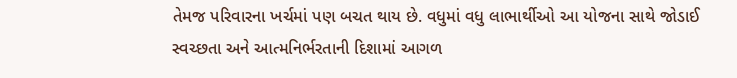તેમજ પરિવારના ખર્ચમાં પણ બચત થાય છે. વધુમાં વધુ લાભાર્થીઓ આ યોજના સાથે જોડાઈ સ્વચ્છતા અને આત્મનિર્ભરતાની દિશામાં આગળ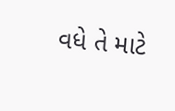વધે તે માટે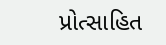પ્રોત્સાહિત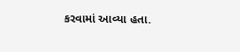કરવામાં આવ્યા હતા.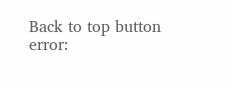Back to top button
error: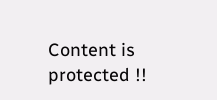Content is protected !!